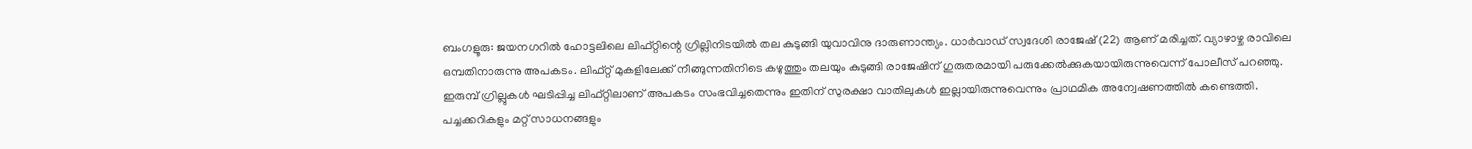ബംഗളൂരു: ജയനഗറിൽ ഹോട്ടലിലെ ലിഫ്റ്റിന്റെ ഗ്രില്ലിനിടയിൽ തല കുടുങ്ങി യുവാവിനു ദാരുണാന്ത്യം. ധാർവാഡ് സ്വദേശി രാജേഷ് (22) ആണ് മരിച്ചത്. വ്യാഴാഴ്ച രാവിലെ ഒമ്പതിനാരുന്നു അപകടം. ലിഫ്റ്റ് മുകളിലേക്ക് നീങ്ങുന്നതിനിടെ കഴുത്തും തലയും കുടുങ്ങി രാജേഷിന് ഗുരുതരമായി പരുക്കേൽക്കുകയായിരുന്നുവെന്ന് പോലീസ് പറഞ്ഞു.
ഇരുമ്പ് ഗ്രില്ലുകൾ ഘടിപ്പിച്ച ലിഫ്റ്റിലാണ് അപകടം സംഭവിച്ചതെന്നും ഇതിന് സുരക്ഷാ വാതിലുകൾ ഇല്ലായിരുന്നുവെന്നും പ്രാഥമിക അന്വേഷണത്തിൽ കണ്ടെത്തി. പച്ചക്കറികളും മറ്റ് സാധനങ്ങളും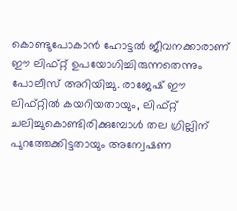കൊണ്ടുപോകാൻ ഹോട്ടൽ ജീവനക്കാരാണ് ഈ ലിഫ്റ്റ് ഉപയോഗിച്ചിരുന്നതെന്നും പോലീസ് അറിയിച്ചു. രാജേഷ് ഈ ലിഫ്റ്റിൽ കയറിയതായും, ലിഫ്റ്റ് ചലിച്ചുകൊണ്ടിരിക്കുമ്പോൾ തല ഗ്രില്ലിന് പുറത്തേക്കിട്ടതായും അന്വേഷണ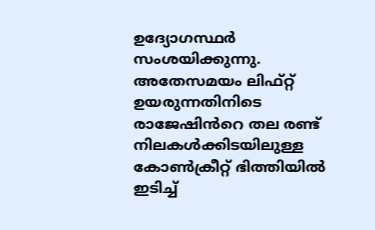ഉദ്യോഗസ്ഥർ സംശയിക്കുന്നു.
അതേസമയം ലിഫ്റ്റ് ഉയരുന്നതിനിടെ രാജേഷിൻറെ തല രണ്ട് നിലകൾക്കിടയിലുള്ള കോൺക്രീറ്റ് ഭിത്തിയിൽ ഇടിച്ച്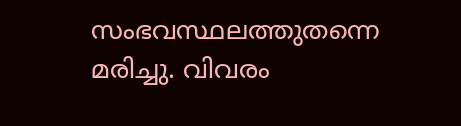സംഭവസ്ഥലത്തുതന്നെ മരിച്ചു. വിവരം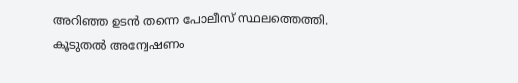അറിഞ്ഞ ഉടൻ തന്നെ പോലീസ് സ്ഥലത്തെത്തി. കൂടുതൽ അന്വേഷണം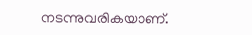നടന്നുവരികയാണ്.